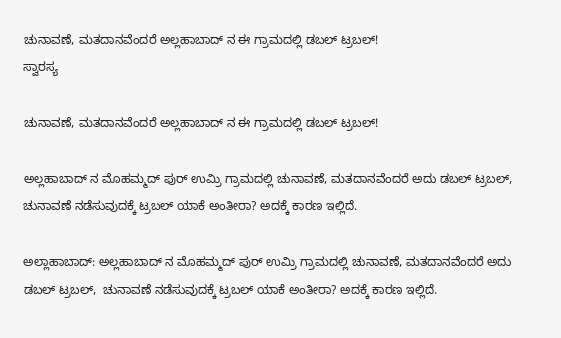ಚುನಾವಣೆ, ಮತದಾನವೆಂದರೆ ಅಲ್ಲಹಾಬಾದ್ ನ ಈ ಗ್ರಾಮದಲ್ಲಿ ಡಬಲ್ ಟ್ರಬಲ್!
ಸ್ವಾರಸ್ಯ

ಚುನಾವಣೆ, ಮತದಾನವೆಂದರೆ ಅಲ್ಲಹಾಬಾದ್ ನ ಈ ಗ್ರಾಮದಲ್ಲಿ ಡಬಲ್ ಟ್ರಬಲ್!

ಅಲ್ಲಹಾಬಾದ್ ನ ಮೊಹಮ್ಮದ್ ಪುರ್ ಉಮ್ರಿ ಗ್ರಾಮದಲ್ಲಿ ಚುನಾವಣೆ, ಮತದಾನವೆಂದರೆ ಅದು ಡಬಲ್ ಟ್ರಬಲ್, ಚುನಾವಣೆ ನಡೆಸುವುದಕ್ಕೆ ಟ್ರಬಲ್ ಯಾಕೆ ಅಂತೀರಾ? ಅದಕ್ಕೆ ಕಾರಣ ಇಲ್ಲಿದೆ.

ಅಲ್ಲಾಹಾಬಾದ್: ಅಲ್ಲಹಾಬಾದ್ ನ ಮೊಹಮ್ಮದ್ ಪುರ್ ಉಮ್ರಿ ಗ್ರಾಮದಲ್ಲಿ ಚುನಾವಣೆ, ಮತದಾನವೆಂದರೆ ಅದು ಡಬಲ್ ಟ್ರಬಲ್,  ಚುನಾವಣೆ ನಡೆಸುವುದಕ್ಕೆ ಟ್ರಬಲ್ ಯಾಕೆ ಅಂತೀರಾ? ಅದಕ್ಕೆ ಕಾರಣ ಇಲ್ಲಿದೆ.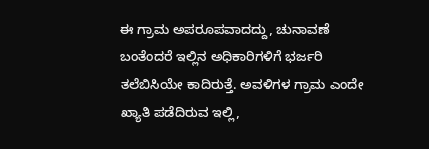ಈ ಗ್ರಾಮ ಅಪರೂಪವಾದದ್ದು, ಚುನಾವಣೆ ಬಂತೆಂದರೆ ಇಲ್ಲಿನ ಅಧಿಕಾರಿಗಳಿಗೆ ಭರ್ಜರಿ ತಲೆಬಿಸಿಯೇ ಕಾದಿರುತ್ತೆ. ಅವಳಿಗಳ ಗ್ರಾಮ ಎಂದೇ ಖ್ಯಾತಿ ಪಡೆದಿರುವ ಇಲ್ಲಿ,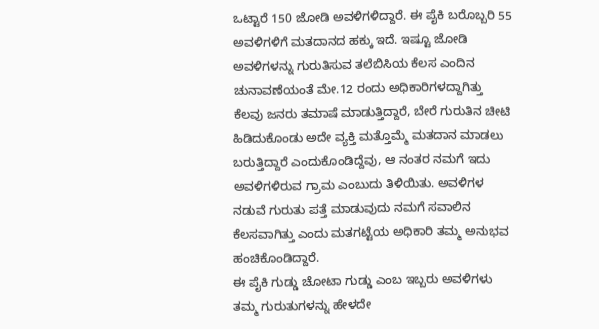ಒಟ್ಟಾರೆ 150 ಜೋಡಿ ಅವಳಿಗಳಿದ್ದಾರೆ. ಈ ಪೈಕಿ ಬರೊಬ್ಬರಿ 55  ಅವಳಿಗಳಿಗೆ ಮತದಾನದ ಹಕ್ಕು ಇದೆ. ಇಷ್ಟೂ ಜೋಡಿ ಅವಳಿಗಳನ್ನು ಗುರುತಿಸುವ ತಲೆಬಿಸಿಯ ಕೆಲಸ ಎಂದಿನ ಚುನಾವಣೆಯಂತೆ ಮೇ.12 ರಂದು ಅಧಿಕಾರಿಗಳದ್ದಾಗಿತ್ತು
ಕೆಲವು ಜನರು ತಮಾಷೆ ಮಾಡುತ್ತಿದ್ದಾರೆ, ಬೇರೆ ಗುರುತಿನ ಚೀಟಿ ಹಿಡಿದುಕೊಂಡು ಅದೇ ವ್ಯಕ್ತಿ ಮತ್ತೊಮ್ಮೆ ಮತದಾನ ಮಾಡಲು ಬರುತ್ತಿದ್ದಾರೆ ಎಂದುಕೊಂಡಿದ್ದೆವು, ಆ ನಂತರ ನಮಗೆ ಇದು ಅವಳಿಗಳಿರುವ ಗ್ರಾಮ ಎಂಬುದು ತಿಳಿಯಿತು. ಅವಳಿಗಳ ನಡುವೆ ಗುರುತು ಪತ್ತೆ ಮಾಡುವುದು ನಮಗೆ ಸವಾಲಿನ ಕೆಲಸವಾಗಿತ್ತು ಎಂದು ಮತಗಟ್ಟೆಯ ಅಧಿಕಾರಿ ತಮ್ಮ ಅನುಭವ ಹಂಚಿಕೊಂಡಿದ್ದಾರೆ.
ಈ ಪೈಕಿ ಗುಡ್ಡು ಚೋಟಾ ಗುಡ್ಡು ಎಂಬ ಇಬ್ಬರು ಅವಳಿಗಳು ತಮ್ಮ ಗುರುತುಗಳನ್ನು ಹೇಳದೇ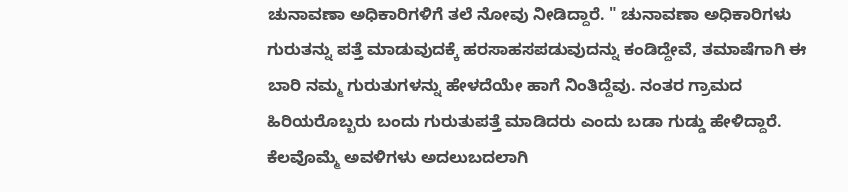ಚುನಾವಣಾ ಅಧಿಕಾರಿಗಳಿಗೆ ತಲೆ ನೋವು ನೀಡಿದ್ದಾರೆ. " ಚುನಾವಣಾ ಅಧಿಕಾರಿಗಳು ಗುರುತನ್ನು ಪತ್ತೆ ಮಾಡುವುದಕ್ಕೆ ಹರಸಾಹಸಪಡುವುದನ್ನು ಕಂಡಿದ್ದೇವೆ, ತಮಾಷೆಗಾಗಿ ಈ ಬಾರಿ ನಮ್ಮ ಗುರುತುಗಳನ್ನು ಹೇಳದೆಯೇ ಹಾಗೆ ನಿಂತಿದ್ದೆವು. ನಂತರ ಗ್ರಾಮದ ಹಿರಿಯರೊಬ್ಬರು ಬಂದು ಗುರುತುಪತ್ತೆ ಮಾಡಿದರು ಎಂದು ಬಡಾ ಗುಡ್ಡು ಹೇಳಿದ್ದಾರೆ.
ಕೆಲವೊಮ್ಮೆ ಅವಳಿಗಳು ಅದಲುಬದಲಾಗಿ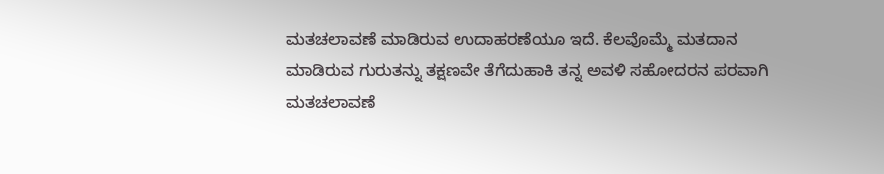ಮತಚಲಾವಣೆ ಮಾಡಿರುವ ಉದಾಹರಣೆಯೂ ಇದೆ. ಕೆಲವೊಮ್ಮೆ ಮತದಾನ ಮಾಡಿರುವ ಗುರುತನ್ನು ತಕ್ಷಣವೇ ತೆಗೆದುಹಾಕಿ ತನ್ನ ಅವಳಿ ಸಹೋದರನ ಪರವಾಗಿ ಮತಚಲಾವಣೆ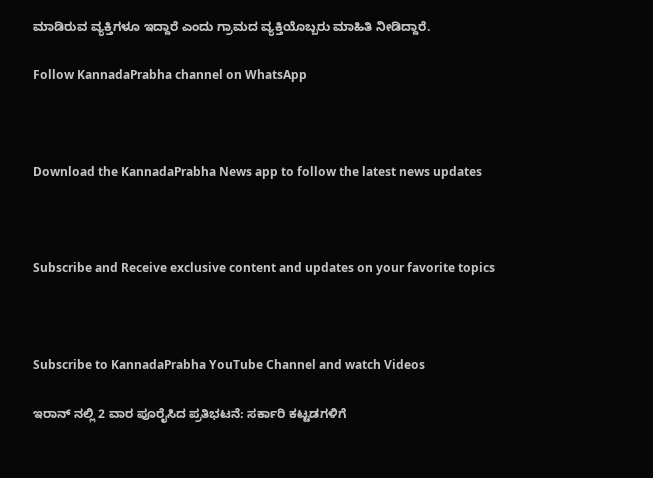ಮಾಡಿರುವ ವ್ಯಕ್ತಿಗಳೂ ಇದ್ದಾರೆ ಎಂದು ಗ್ರಾಮದ ವ್ಯಕ್ತಿಯೊಬ್ಬರು ಮಾಹಿತಿ ನೀಡಿದ್ದಾರೆ.

Follow KannadaPrabha channel on WhatsApp



Download the KannadaPrabha News app to follow the latest news updates



Subscribe and Receive exclusive content and updates on your favorite topics



Subscribe to KannadaPrabha YouTube Channel and watch Videos

ಇರಾನ್ ನಲ್ಲಿ 2 ವಾರ ಪೂರೈಸಿದ ಪ್ರತಿಭಟನೆ: ಸರ್ಕಾರಿ ಕಟ್ಟಡಗಳಿಗೆ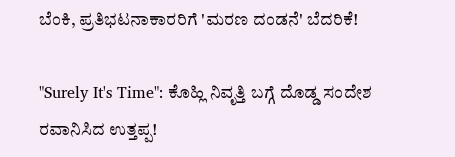ಬೆಂಕಿ, ಪ್ರತಿಭಟನಾಕಾರರಿಗೆ 'ಮರಣ ದಂಡನೆ' ಬೆದರಿಕೆ!

"Surely It's Time": ಕೊಹ್ಲಿ ನಿವೃತ್ತಿ ಬಗ್ಗೆ ದೊಡ್ಡ ಸಂದೇಶ ರವಾನಿಸಿದ ಉತ್ತಪ್ಪ!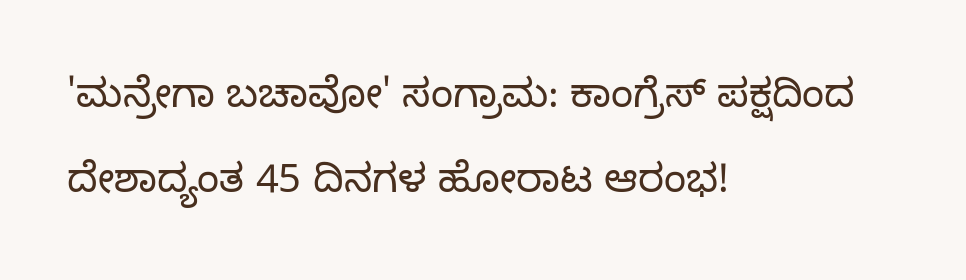'ಮನ್ರೇಗಾ ಬಚಾವೋ' ಸಂಗ್ರಾಮ: ಕಾಂಗ್ರೆಸ್ ಪಕ್ಷದಿಂದ ದೇಶಾದ್ಯಂತ 45 ದಿನಗಳ ಹೋರಾಟ ಆರಂಭ!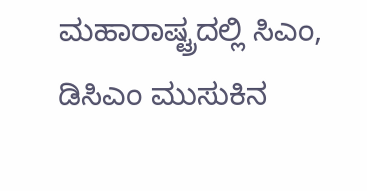ಮಹಾರಾಷ್ಟ್ರದಲ್ಲಿ ಸಿಎಂ, ಡಿಸಿಎಂ ಮುಸುಕಿನ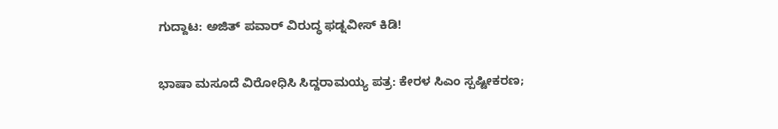ಗುದ್ದಾಟ: ಅಜಿತ್ ಪವಾರ್ ವಿರುದ್ಧ ಫಡ್ನವೀಸ್ ಕಿಡಿ!

ಭಾಷಾ ಮಸೂದೆ ವಿರೋಧಿಸಿ ಸಿದ್ದರಾಮಯ್ಯ ಪತ್ರ: ಕೇರಳ ಸಿಎಂ ಸ್ಪಷ್ಟೀಕರಣ;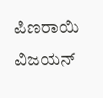ಪಿಣರಾಯಿ ವಿಜಯನ್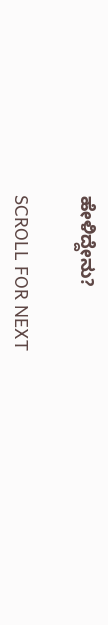ಹೇಳಿದ್ದೇನು?

SCROLL FOR NEXT